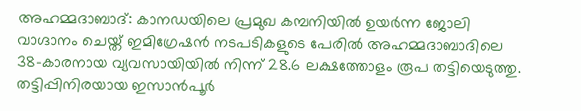അഹമ്മദാബാദ്: കാനഡയിലെ പ്രമുഖ കമ്പനിയിൽ ഉയർന്ന ജോലി വാഗ്ദാനം ചെയ്ത് ഇമിഗ്രേഷൻ നടപടികളുടെ പേരിൽ അഹമ്മദാബാദിലെ 38-കാരനായ വ്യവസായിയിൽ നിന്ന് 28.6 ലക്ഷത്തോളം രൂപ തട്ടിയെടുത്തു.
തട്ടിപ്പിനിരയായ ഇസാൻപൂർ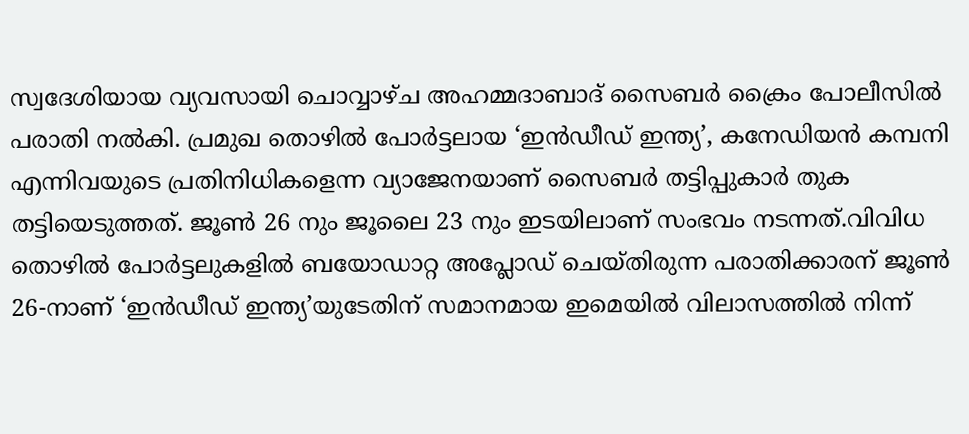സ്വദേശിയായ വ്യവസായി ചൊവ്വാഴ്ച അഹമ്മദാബാദ് സൈബർ ക്രൈം പോലീസിൽ പരാതി നൽകി. പ്രമുഖ തൊഴിൽ പോർട്ടലായ ‘ഇൻഡീഡ് ഇന്ത്യ’, കനേഡിയൻ കമ്പനി എന്നിവയുടെ പ്രതിനിധികളെന്ന വ്യാജേനയാണ് സൈബർ തട്ടിപ്പുകാർ തുക തട്ടിയെടുത്തത്. ജൂൺ 26 നും ജൂലൈ 23 നും ഇടയിലാണ് സംഭവം നടന്നത്.വിവിധ തൊഴിൽ പോർട്ടലുകളിൽ ബയോഡാറ്റ അപ്ലോഡ് ചെയ്തിരുന്ന പരാതിക്കാരന് ജൂൺ 26-നാണ് ‘ഇൻഡീഡ് ഇന്ത്യ’യുടേതിന് സമാനമായ ഇമെയിൽ വിലാസത്തിൽ നിന്ന്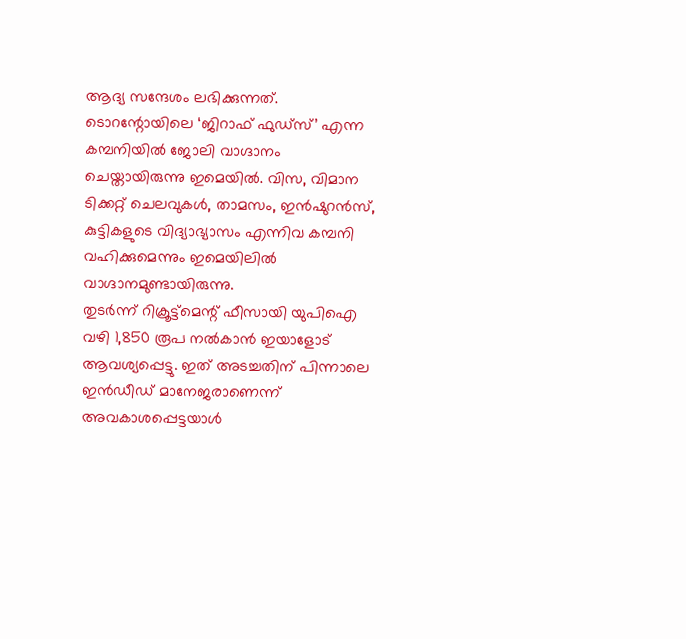ആദ്യ സന്ദേശം ലഭിക്കുന്നത്. ടൊറന്റോയിലെ ‘ജിറാഫ് ഫുഡ്സ്’ എന്ന കമ്പനിയിൽ ജോലി വാഗ്ദാനം ചെയ്തായിരുന്നു ഇമെയിൽ. വിസ, വിമാന ടിക്കറ്റ് ചെലവുകൾ, താമസം, ഇൻഷുറൻസ്, കുട്ടികളുടെ വിദ്യാഭ്യാസം എന്നിവ കമ്പനി വഹിക്കുമെന്നും ഇമെയിലിൽ വാഗ്ദാനമുണ്ടായിരുന്നു.
തുടർന്ന് റിക്രൂട്ട്മെന്റ് ഫീസായി യുപിഐ വഴി 1,850 രൂപ നൽകാൻ ഇയാളോട് ആവശ്യപ്പെട്ടു. ഇത് അടച്ചതിന് പിന്നാലെ ഇൻഡീഡ് മാനേജരാണെന്ന് അവകാശപ്പെട്ടയാൾ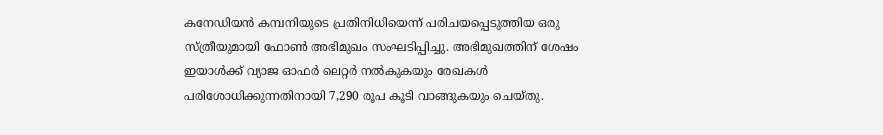കനേഡിയൻ കമ്പനിയുടെ പ്രതിനിധിയെന്ന് പരിചയപ്പെടുത്തിയ ഒരു സ്ത്രീയുമായി ഫോൺ അഭിമുഖം സംഘടിപ്പിച്ചു. അഭിമുഖത്തിന് ശേഷം ഇയാൾക്ക് വ്യാജ ഓഫർ ലെറ്റർ നൽകുകയും രേഖകൾ പരിശോധിക്കുന്നതിനായി 7,290 രൂപ കൂടി വാങ്ങുകയും ചെയ്തു.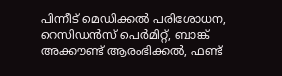പിന്നീട് മെഡിക്കൽ പരിശോധന, റെസിഡൻസ് പെർമിറ്റ്, ബാങ്ക് അക്കൗണ്ട് ആരംഭിക്കൽ, ഫണ്ട്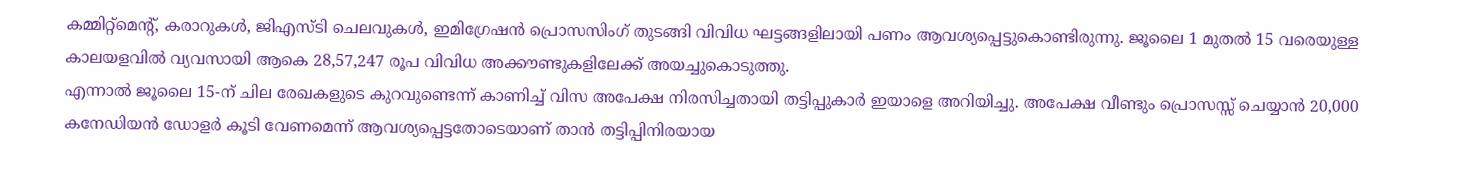കമ്മിറ്റ്മെന്റ്, കരാറുകൾ, ജിഎസ്ടി ചെലവുകൾ, ഇമിഗ്രേഷൻ പ്രൊസസിംഗ് തുടങ്ങി വിവിധ ഘട്ടങ്ങളിലായി പണം ആവശ്യപ്പെട്ടുകൊണ്ടിരുന്നു. ജൂലൈ 1 മുതൽ 15 വരെയുള്ള കാലയളവിൽ വ്യവസായി ആകെ 28,57,247 രൂപ വിവിധ അക്കൗണ്ടുകളിലേക്ക് അയച്ചുകൊടുത്തു.
എന്നാൽ ജൂലൈ 15-ന് ചില രേഖകളുടെ കുറവുണ്ടെന്ന് കാണിച്ച് വിസ അപേക്ഷ നിരസിച്ചതായി തട്ടിപ്പുകാർ ഇയാളെ അറിയിച്ചു. അപേക്ഷ വീണ്ടും പ്രൊസസ്സ് ചെയ്യാൻ 20,000 കനേഡിയൻ ഡോളർ കൂടി വേണമെന്ന് ആവശ്യപ്പെട്ടതോടെയാണ് താൻ തട്ടിപ്പിനിരയായ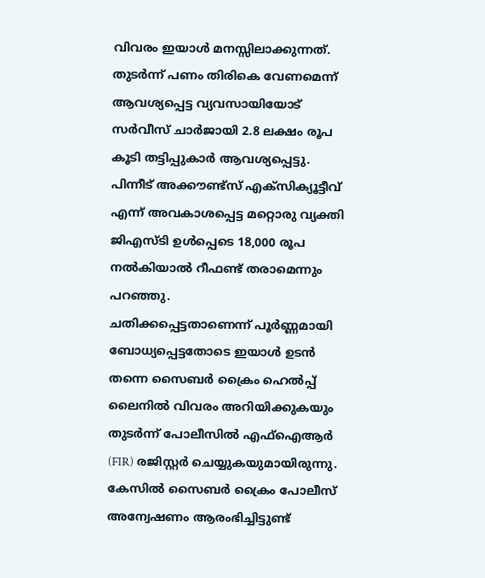വിവരം ഇയാൾ മനസ്സിലാക്കുന്നത്. തുടർന്ന് പണം തിരികെ വേണമെന്ന് ആവശ്യപ്പെട്ട വ്യവസായിയോട് സർവീസ് ചാർജായി 2.8 ലക്ഷം രൂപ കൂടി തട്ടിപ്പുകാർ ആവശ്യപ്പെട്ടു. പിന്നീട് അക്കൗണ്ട്സ് എക്സിക്യൂട്ടീവ് എന്ന് അവകാശപ്പെട്ട മറ്റൊരു വ്യക്തി ജിഎസ്ടി ഉൾപ്പെടെ 18,000 രൂപ നൽകിയാൽ റീഫണ്ട് തരാമെന്നും പറഞ്ഞു.
ചതിക്കപ്പെട്ടതാണെന്ന് പൂർണ്ണമായി ബോധ്യപ്പെട്ടതോടെ ഇയാൾ ഉടൻ തന്നെ സൈബർ ക്രൈം ഹെൽപ്പ് ലൈനിൽ വിവരം അറിയിക്കുകയും തുടർന്ന് പോലീസിൽ എഫ്ഐആർ (FIR) രജിസ്റ്റർ ചെയ്യുകയുമായിരുന്നു. കേസിൽ സൈബർ ക്രൈം പോലീസ് അന്വേഷണം ആരംഭിച്ചിട്ടുണ്ട്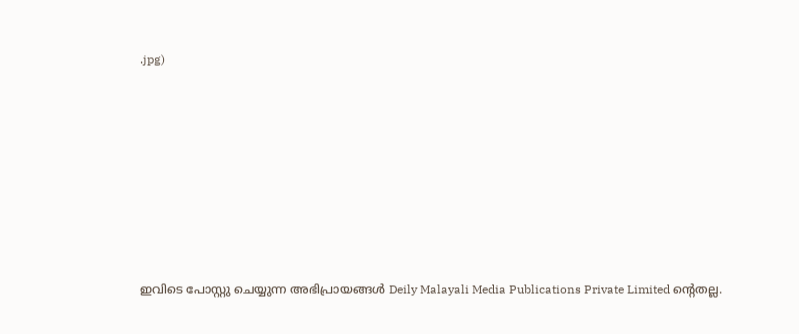.jpg)








ഇവിടെ പോസ്റ്റു ചെയ്യുന്ന അഭിപ്രായങ്ങൾ Deily Malayali Media Publications Private Limited ന്റെതല്ല.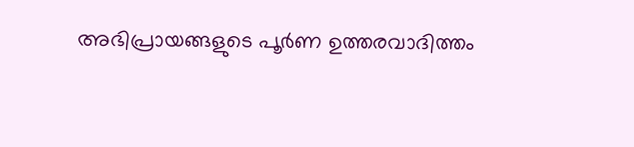അഭിപ്രായങ്ങളുടെ പൂർണ ഉത്തരവാദിത്തം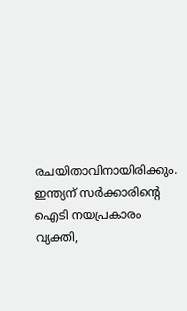രചയിതാവിനായിരിക്കും.
ഇന്ത്യന് സർക്കാരിന്റെ ഐടി നയപ്രകാരം വ്യക്തി,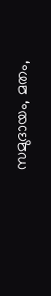സമുദായം, മതം,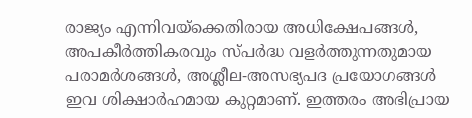രാജ്യം എന്നിവയ്ക്കെതിരായ അധിക്ഷേപങ്ങൾ, അപകീർത്തികരവും സ്പർദ്ധ വളർത്തുന്നതുമായ പരാമർശങ്ങൾ, അശ്ലീല-അസഭ്യപദ പ്രയോഗങ്ങൾ ഇവ ശിക്ഷാർഹമായ കുറ്റമാണ്. ഇത്തരം അഭിപ്രായ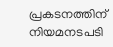പ്രകടനത്തിന് നിയമനടപടി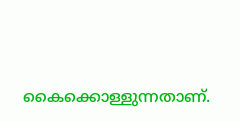കൈക്കൊള്ളുന്നതാണ്.